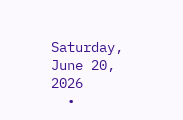Saturday, June 20, 2026
  •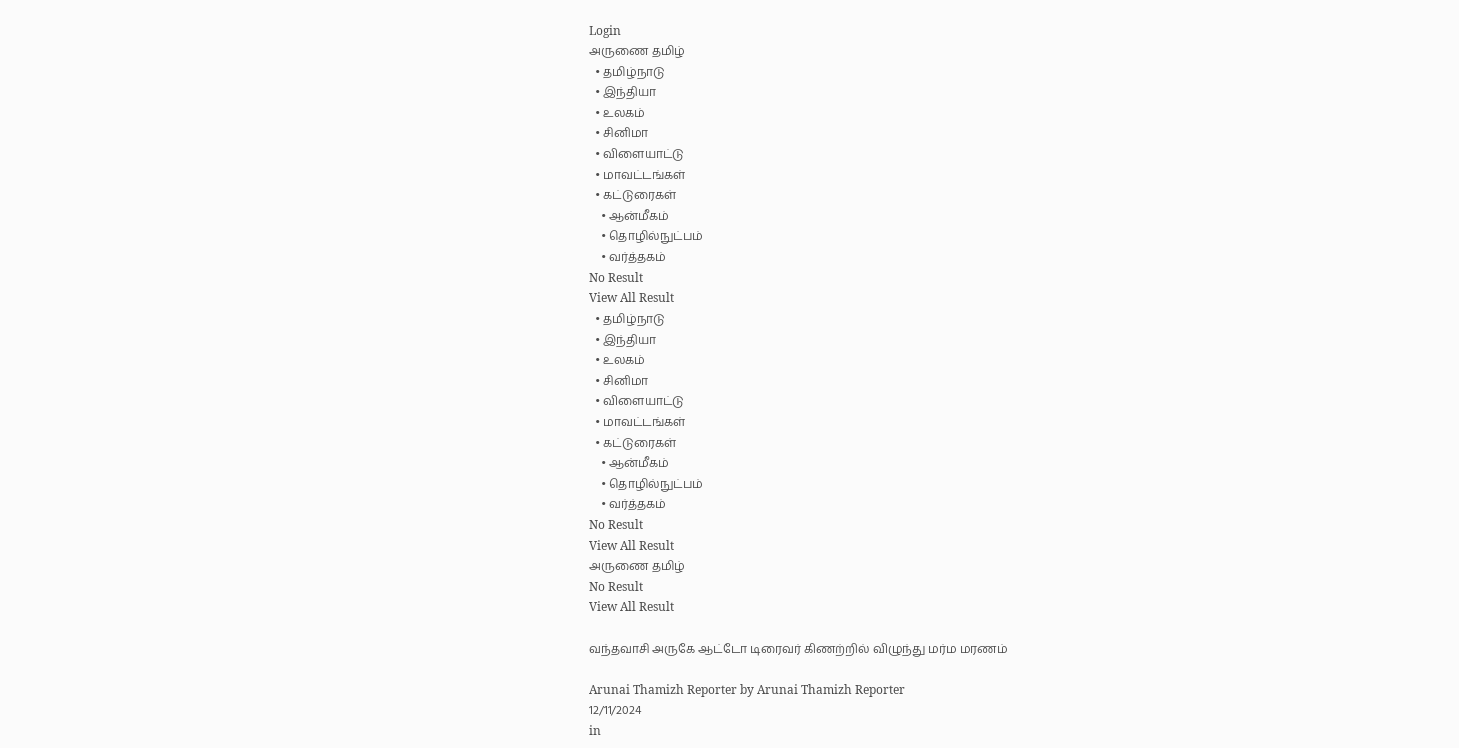Login
அருணை தமிழ்
  • தமிழ்நாடு
  • இந்தியா
  • உலகம்
  • சினிமா
  • விளையாட்டு
  • மாவட்டங்கள்
  • கட்டுரைகள்
    • ஆன்மீகம்
    • தொழில்நுட்பம்
    • வர்த்தகம்
No Result
View All Result
  • தமிழ்நாடு
  • இந்தியா
  • உலகம்
  • சினிமா
  • விளையாட்டு
  • மாவட்டங்கள்
  • கட்டுரைகள்
    • ஆன்மீகம்
    • தொழில்நுட்பம்
    • வர்த்தகம்
No Result
View All Result
அருணை தமிழ்
No Result
View All Result

வந்தவாசி அருகே ஆட்டோ டிரைவர் கிணற்றில் விழுந்து மர்ம மரணம்

Arunai Thamizh Reporter by Arunai Thamizh Reporter
12/11/2024
in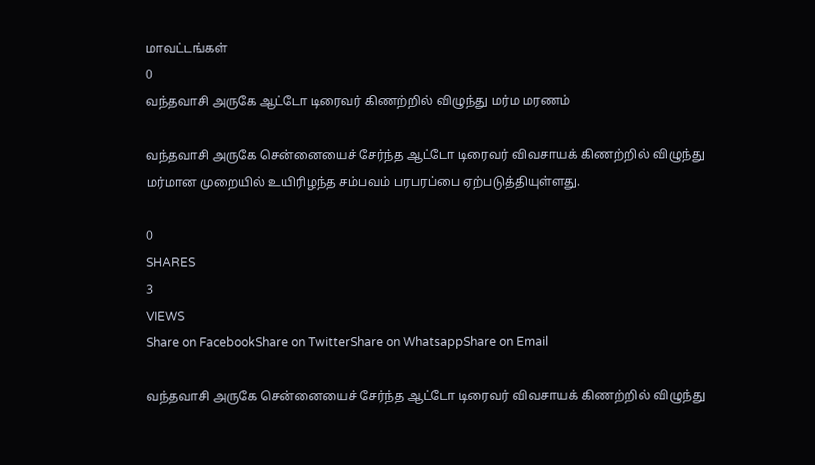மாவட்டங்கள்
0
வந்தவாசி அருகே ஆட்டோ டிரைவர் கிணற்றில் விழுந்து மர்ம மரணம்

வந்தவாசி அருகே சென்னையைச் சேர்ந்த ஆட்டோ டிரைவர் விவசாயக் கிணற்றில் விழுந்து மர்மான முறையில் உயிரிழந்த சம்பவம் பரபரப்பை ஏற்படுத்தியுள்ளது.

0
SHARES
3
VIEWS
Share on FacebookShare on TwitterShare on WhatsappShare on Email

வந்தவாசி அருகே சென்னையைச் சேர்ந்த ஆட்டோ டிரைவர் விவசாயக் கிணற்றில் விழுந்து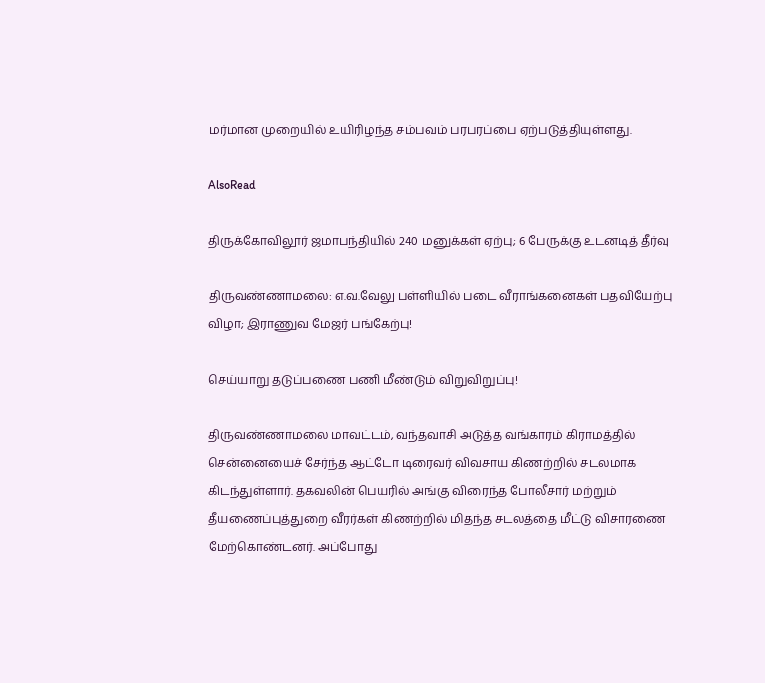மர்மான முறையில் உயிரிழந்த சம்பவம் பரபரப்பை ஏற்படுத்தியுள்ளது.

AlsoRead

திருக்கோவிலூர் ஜமாபந்தியில் 240 மனுக்கள் ஏற்பு; 6 பேருக்கு உடனடித் தீர்வு

திருவண்ணாமலை: எ.வ.வேலு பள்ளியில் படை வீராங்கனைகள் பதவியேற்பு விழா; இராணுவ மேஜர் பங்கேற்பு!

செய்யாறு தடுப்பணை பணி மீண்டும் விறுவிறுப்பு!

திருவண்ணாமலை மாவட்டம், வந்தவாசி அடுத்த வங்காரம் கிராமத்தில் சென்னையைச் சேர்ந்த ஆட்டோ டிரைவர் விவசாய கிணற்றில் சடலமாக கிடந்துள்ளார். தகவலின் பெயரில் அங்கு விரைந்த போலீசார் மற்றும் தீயணைப்புத்துறை வீரர்கள் கிணற்றில் மிதந்த சடலத்தை மீட்டு விசாரணை மேற்கொண்டனர். அப்போது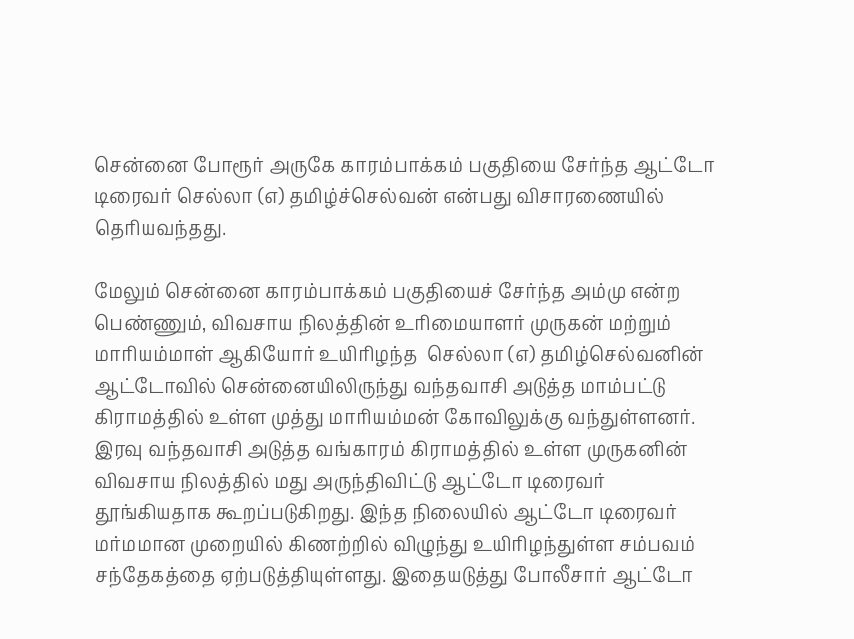சென்னை போரூர் அருகே காரம்பாக்கம் பகுதியை சேர்ந்த ஆட்டோ டிரைவர் செல்லா (எ) தமிழ்ச்செல்வன் என்பது விசாரணையில் தெரியவந்தது.

மேலும் சென்னை காரம்பாக்கம் பகுதியைச் சேர்ந்த அம்மு என்ற பெண்ணும், விவசாய நிலத்தின் உரிமையாளர் முருகன் மற்றும் மாரியம்மாள் ஆகியோர் உயிரிழந்த  செல்லா (எ) தமிழ்செல்வனின் ஆட்டோவில் சென்னையிலிருந்து வந்தவாசி அடுத்த மாம்பட்டு கிராமத்தில் உள்ள முத்து மாரியம்மன் கோவிலுக்கு வந்துள்ளனர். இரவு வந்தவாசி அடுத்த வங்காரம் கிராமத்தில் உள்ள முருகனின் விவசாய நிலத்தில் மது அருந்திவிட்டு ஆட்டோ டிரைவர் தூங்கியதாக கூறப்படுகிறது. இந்த நிலையில் ஆட்டோ டிரைவர் மர்மமான முறையில் கிணற்றில் விழுந்து உயிரிழந்துள்ள சம்பவம் சந்தேகத்தை ஏற்படுத்தியுள்ளது. இதையடுத்து போலீசார் ஆட்டோ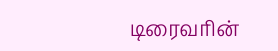டிரைவரின்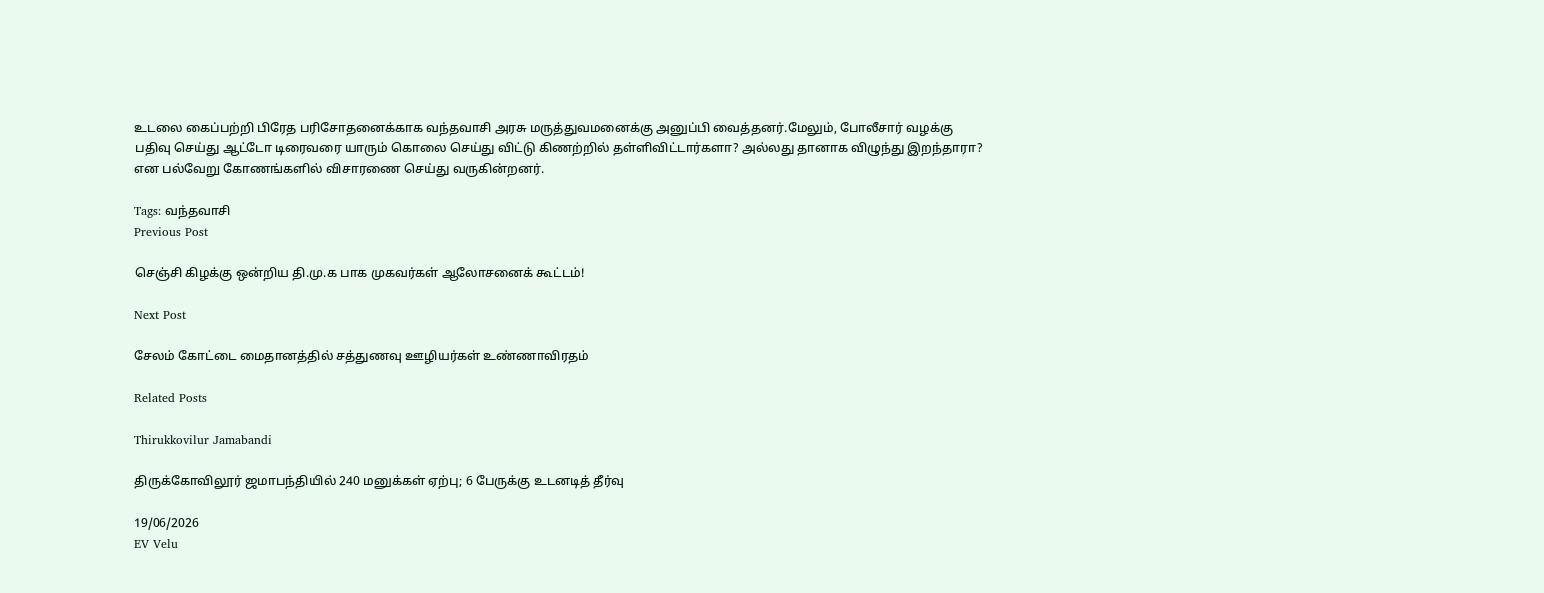உடலை கைப்பற்றி பிரேத பரிசோதனைக்காக வந்தவாசி அரசு மருத்துவமனைக்கு அனுப்பி வைத்தனர்.மேலும், போலீசார் வழக்கு பதிவு செய்து ஆட்டோ டிரைவரை யாரும் கொலை செய்து விட்டு கிணற்றில் தள்ளிவிட்டார்களா? அல்லது தானாக விழுந்து இறந்தாரா?  என பல்வேறு கோணங்களில் விசாரணை செய்து வருகின்றனர்.

Tags: வந்தவாசி
Previous Post

செஞ்சி கிழக்கு ஒன்றிய தி.மு.க பாக முகவர்கள் ஆலோசனைக் கூட்டம்!

Next Post

சேலம் கோட்டை மைதானத்தில் சத்துணவு ஊழியர்கள் உண்ணாவிரதம்

Related Posts

Thirukkovilur Jamabandi

திருக்கோவிலூர் ஜமாபந்தியில் 240 மனுக்கள் ஏற்பு; 6 பேருக்கு உடனடித் தீர்வு

19/06/2026
EV Velu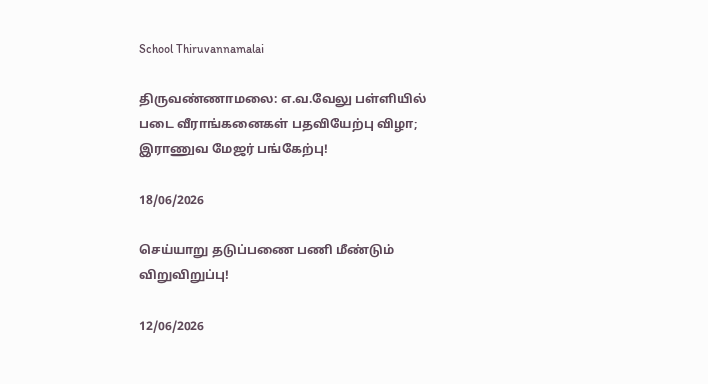School Thiruvannamalai

திருவண்ணாமலை: எ.வ.வேலு பள்ளியில் படை வீராங்கனைகள் பதவியேற்பு விழா; இராணுவ மேஜர் பங்கேற்பு!

18/06/2026

செய்யாறு தடுப்பணை பணி மீண்டும் விறுவிறுப்பு!

12/06/2026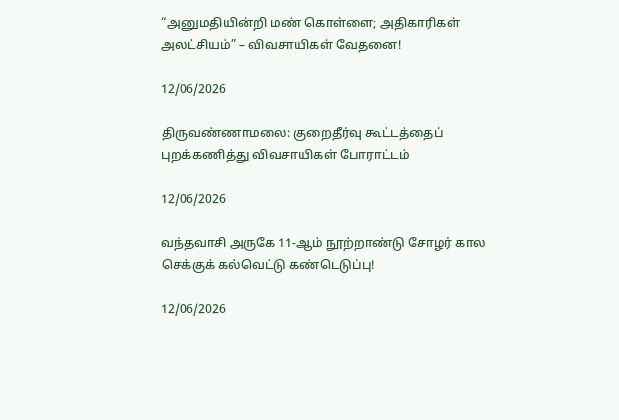“அனுமதியின்றி மண் கொள்ளை; அதிகாரிகள் அலட்சியம்” – விவசாயிகள் வேதனை!

12/06/2026

திருவண்ணாமலை: குறைதீர்வு கூட்டத்தைப் புறக்கணித்து விவசாயிகள் போராட்டம்

12/06/2026

வந்தவாசி அருகே 11-ஆம் நூற்றாண்டு சோழர் கால செக்குக் கல்வெட்டு கண்டெடுப்பு!

12/06/2026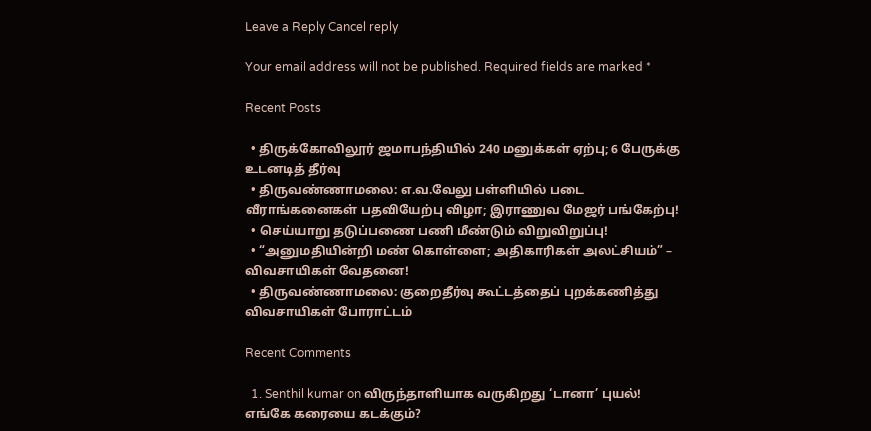Leave a Reply Cancel reply

Your email address will not be published. Required fields are marked *

Recent Posts

  • திருக்கோவிலூர் ஜமாபந்தியில் 240 மனுக்கள் ஏற்பு; 6 பேருக்கு உடனடித் தீர்வு
  • திருவண்ணாமலை: எ.வ.வேலு பள்ளியில் படை வீராங்கனைகள் பதவியேற்பு விழா; இராணுவ மேஜர் பங்கேற்பு!
  • செய்யாறு தடுப்பணை பணி மீண்டும் விறுவிறுப்பு!
  • “அனுமதியின்றி மண் கொள்ளை; அதிகாரிகள் அலட்சியம்” – விவசாயிகள் வேதனை!
  • திருவண்ணாமலை: குறைதீர்வு கூட்டத்தைப் புறக்கணித்து விவசாயிகள் போராட்டம்

Recent Comments

  1. Senthil kumar on விருந்தாளியாக வருகிறது ‘டானா’ புயல்! எங்கே கரையை கடக்கும்?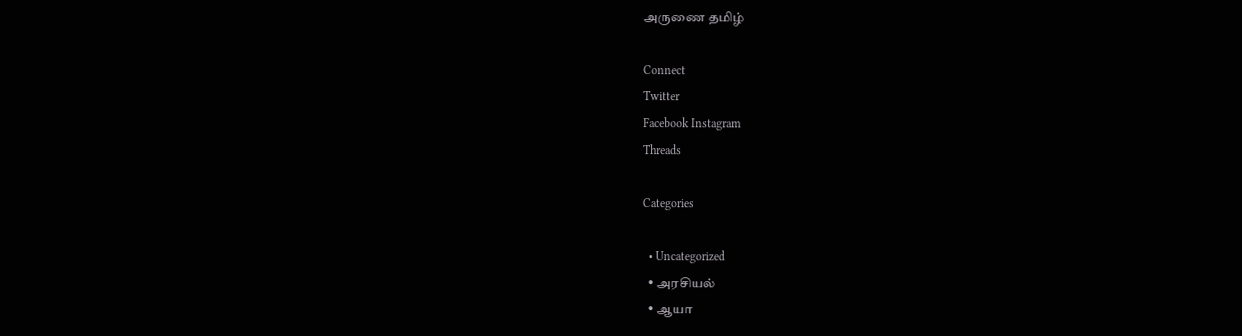அருணை தமிழ்

Connect
Twitter
Facebook Instagram
Threads

Categories

  • Uncategorized
  • அரசியல்
  • ஆயா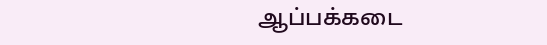ஆப்பக்கடை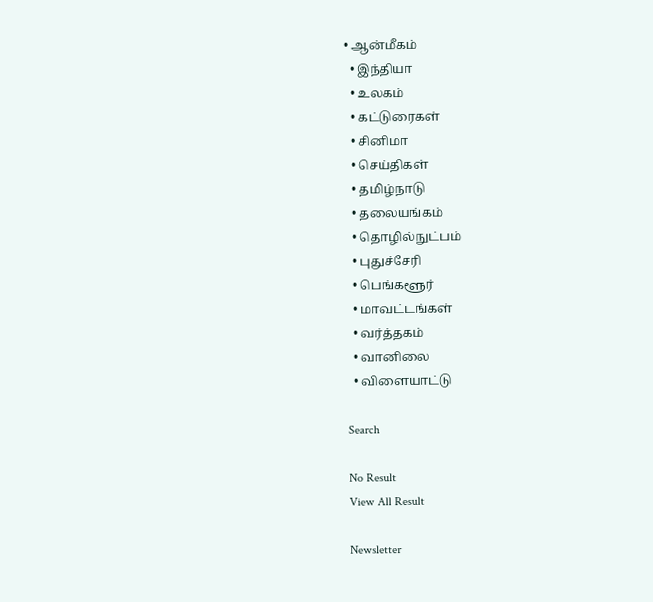• ஆன்மீகம்
  • இந்தியா
  • உலகம்
  • கட்டுரைகள்
  • சினிமா
  • செய்திகள்
  • தமிழ்நாடு
  • தலையங்கம்
  • தொழில்நுட்பம்
  • புதுச்சேரி
  • பெங்களூர்
  • மாவட்டங்கள்
  • வர்த்தகம்
  • வானிலை
  • விளையாட்டு

Search

No Result
View All Result

Newsletter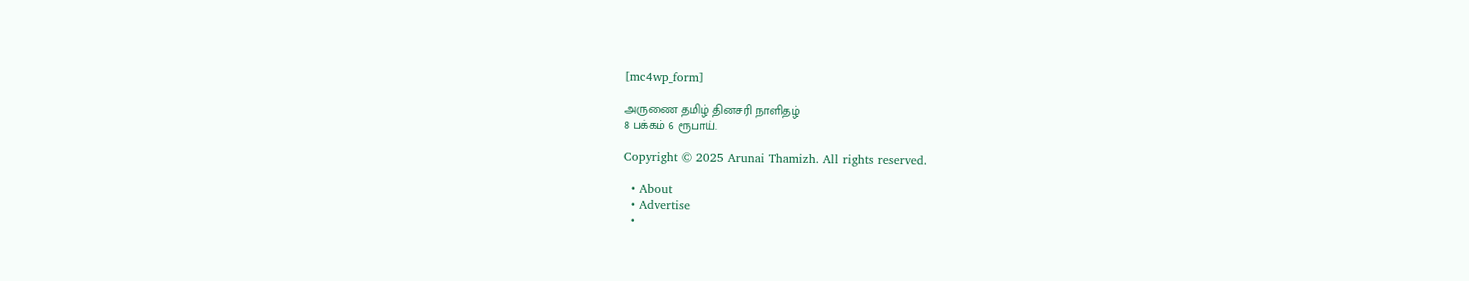[mc4wp_form]

அருணை தமிழ் தினசரி நாளிதழ்
8 பக்கம் 6 ரூபாய்.

Copyright © 2025 Arunai Thamizh. All rights reserved.

  • About
  • Advertise
  •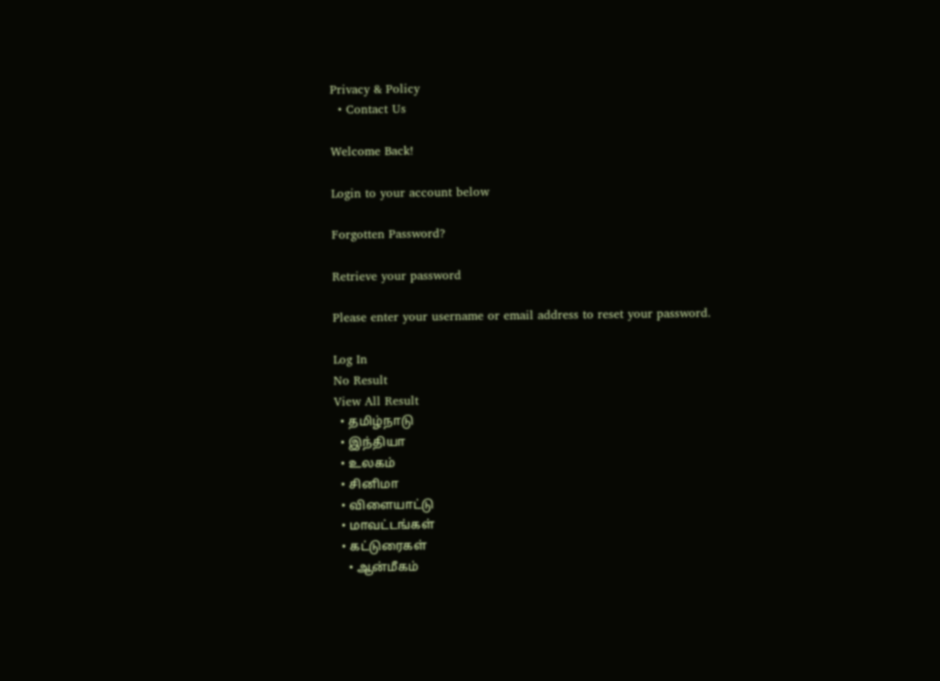Privacy & Policy
  • Contact Us

Welcome Back!

Login to your account below

Forgotten Password?

Retrieve your password

Please enter your username or email address to reset your password.

Log In
No Result
View All Result
  • தமிழ்நாடு
  • இந்தியா
  • உலகம்
  • சினிமா
  • விளையாட்டு
  • மாவட்டங்கள்
  • கட்டுரைகள்
    • ஆன்மீகம்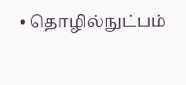• தொழில்நுட்பம்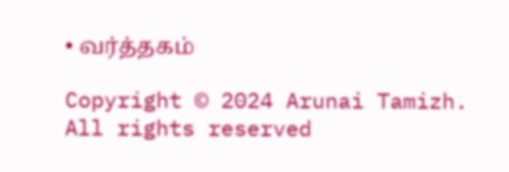• வர்த்தகம்

Copyright © 2024 Arunai Tamizh. All rights reserved